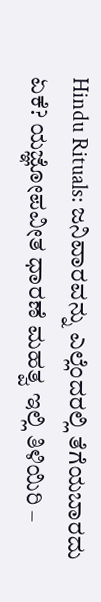Hindu Rituals: ಜನಿವಾರವನ್ನು ಎಲ್ಲೆಂದರಲ್ಲಿ ತೆಗೆಯಬಾರದು ಏಕೆ? ಯಜ್ಞೋಪವೀತ ಧಾರಣೆ ಮಹತ್ವ ಇಲ್ಲಿ ತಿಳಿಯಿರಿ –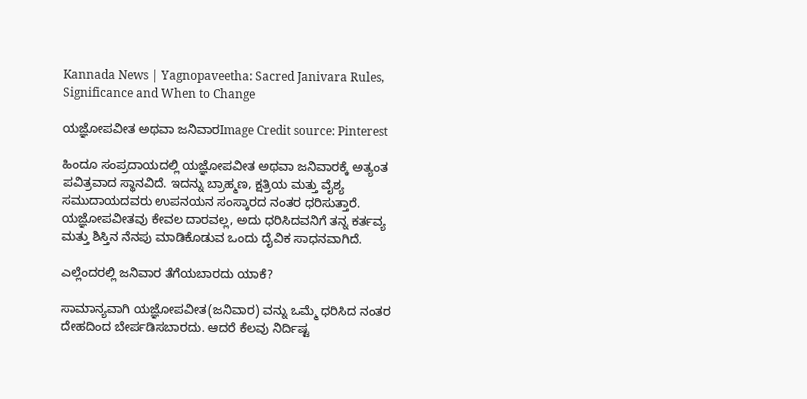Kannada News | Yagnopaveetha: Sacred Janivara Rules, Significance and When to Change

ಯಜ್ಞೋಪವೀತ ಅಥವಾ ಜನಿವಾರImage Credit source: Pinterest

ಹಿಂದೂ ಸಂಪ್ರದಾಯದಲ್ಲಿ ಯಜ್ಞೋಪವೀತ ಅಥವಾ ಜನಿವಾರಕ್ಕೆ ಅತ್ಯಂತ ಪವಿತ್ರವಾದ ಸ್ಥಾನವಿದೆ. ಇದನ್ನು ಬ್ರಾಹ್ಮಣ, ಕ್ಷತ್ರಿಯ ಮತ್ತು ವೈಶ್ಯ ಸಮುದಾಯದವರು ಉಪನಯನ ಸಂಸ್ಕಾರದ ನಂತರ ಧರಿಸುತ್ತಾರೆ. ಯಜ್ಞೋಪವೀತವು ಕೇವಲ ದಾರವಲ್ಲ, ಅದು ಧರಿಸಿದವನಿಗೆ ತನ್ನ ಕರ್ತವ್ಯ ಮತ್ತು ಶಿಸ್ತಿನ ನೆನಪು ಮಾಡಿಕೊಡುವ ಒಂದು ದೈವಿಕ ಸಾಧನವಾಗಿದೆ.

ಎಲ್ಲೆಂದರಲ್ಲಿ ಜನಿವಾರ ತೆಗೆಯಬಾರದು ಯಾಕೆ?

ಸಾಮಾನ್ಯವಾಗಿ ಯಜ್ಞೋಪವೀತ(ಜನಿವಾರ) ವನ್ನು ಒಮ್ಮೆ ಧರಿಸಿದ ನಂತರ ದೇಹದಿಂದ ಬೇರ್ಪಡಿಸಬಾರದು. ಆದರೆ ಕೆಲವು ನಿರ್ದಿಷ್ಟ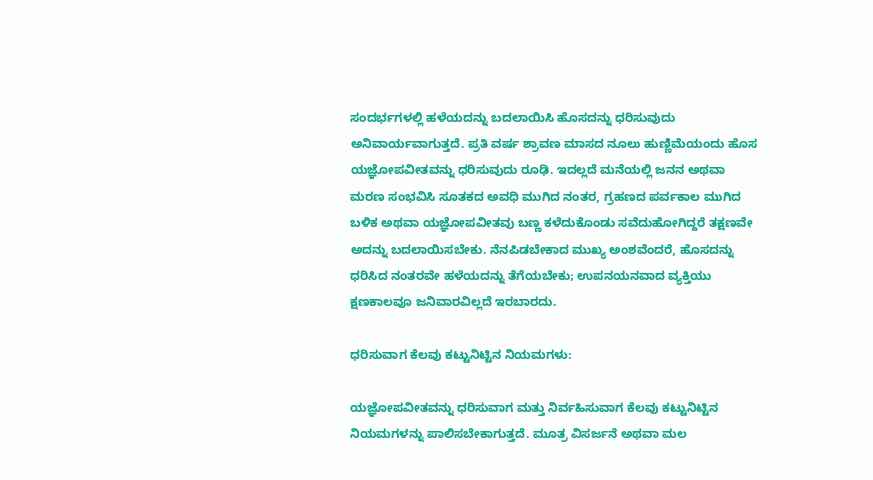ಸಂದರ್ಭಗಳಲ್ಲಿ ಹಳೆಯದನ್ನು ಬದಲಾಯಿಸಿ ಹೊಸದನ್ನು ಧರಿಸುವುದು ಅನಿವಾರ್ಯವಾಗುತ್ತದೆ. ಪ್ರತಿ ವರ್ಷ ಶ್ರಾವಣ ಮಾಸದ ನೂಲು ಹುಣ್ಣಿಮೆಯಂದು ಹೊಸ ಯಜ್ಞೋಪವೀತವನ್ನು ಧರಿಸುವುದು ರೂಢಿ. ಇದಲ್ಲದೆ ಮನೆಯಲ್ಲಿ ಜನನ ಅಥವಾ ಮರಣ ಸಂಭವಿಸಿ ಸೂತಕದ ಅವಧಿ ಮುಗಿದ ನಂತರ, ಗ್ರಹಣದ ಪರ್ವಕಾಲ ಮುಗಿದ ಬಳಿಕ ಅಥವಾ ಯಜ್ಞೋಪವೀತವು ಬಣ್ಣ ಕಳೆದುಕೊಂಡು ಸವೆದುಹೋಗಿದ್ದರೆ ತಕ್ಷಣವೇ ಅದನ್ನು ಬದಲಾಯಿಸಬೇಕು. ನೆನಪಿಡಬೇಕಾದ ಮುಖ್ಯ ಅಂಶವೆಂದರೆ, ಹೊಸದನ್ನು ಧರಿಸಿದ ನಂತರವೇ ಹಳೆಯದನ್ನು ತೆಗೆಯಬೇಕು; ಉಪನಯನವಾದ ವ್ಯಕ್ತಿಯು ಕ್ಷಣಕಾಲವೂ ಜನಿವಾರವಿಲ್ಲದೆ ಇರಬಾರದು.

ಧರಿಸುವಾಗ ಕೆಲವು ಕಟ್ಟುನಿಟ್ಟಿನ ನಿಯಮಗಳು:

ಯಜ್ಞೋಪವೀತವನ್ನು ಧರಿಸುವಾಗ ಮತ್ತು ನಿರ್ವಹಿಸುವಾಗ ಕೆಲವು ಕಟ್ಟುನಿಟ್ಟಿನ ನಿಯಮಗಳನ್ನು ಪಾಲಿಸಬೇಕಾಗುತ್ತದೆ. ಮೂತ್ರ ವಿಸರ್ಜನೆ ಅಥವಾ ಮಲ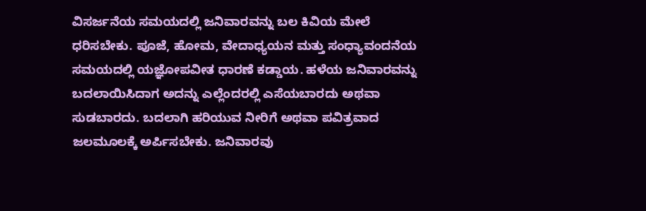ವಿಸರ್ಜನೆಯ ಸಮಯದಲ್ಲಿ ಜನಿವಾರವನ್ನು ಬಲ ಕಿವಿಯ ಮೇಲೆ ಧರಿಸಬೇಕು. ಪೂಜೆ, ಹೋಮ, ವೇದಾಧ್ಯಯನ ಮತ್ತು ಸಂಧ್ಯಾವಂದನೆಯ ಸಮಯದಲ್ಲಿ ಯಜ್ಞೋಪವೀತ ಧಾರಣೆ ಕಡ್ಡಾಯ. ಹಳೆಯ ಜನಿವಾರವನ್ನು ಬದಲಾಯಿಸಿದಾಗ ಅದನ್ನು ಎಲ್ಲೆಂದರಲ್ಲಿ ಎಸೆಯಬಾರದು ಅಥವಾ ಸುಡಬಾರದು. ಬದಲಾಗಿ ಹರಿಯುವ ನೀರಿಗೆ ಅಥವಾ ಪವಿತ್ರವಾದ ಜಲಮೂಲಕ್ಕೆ ಅರ್ಪಿಸಬೇಕು. ಜನಿವಾರವು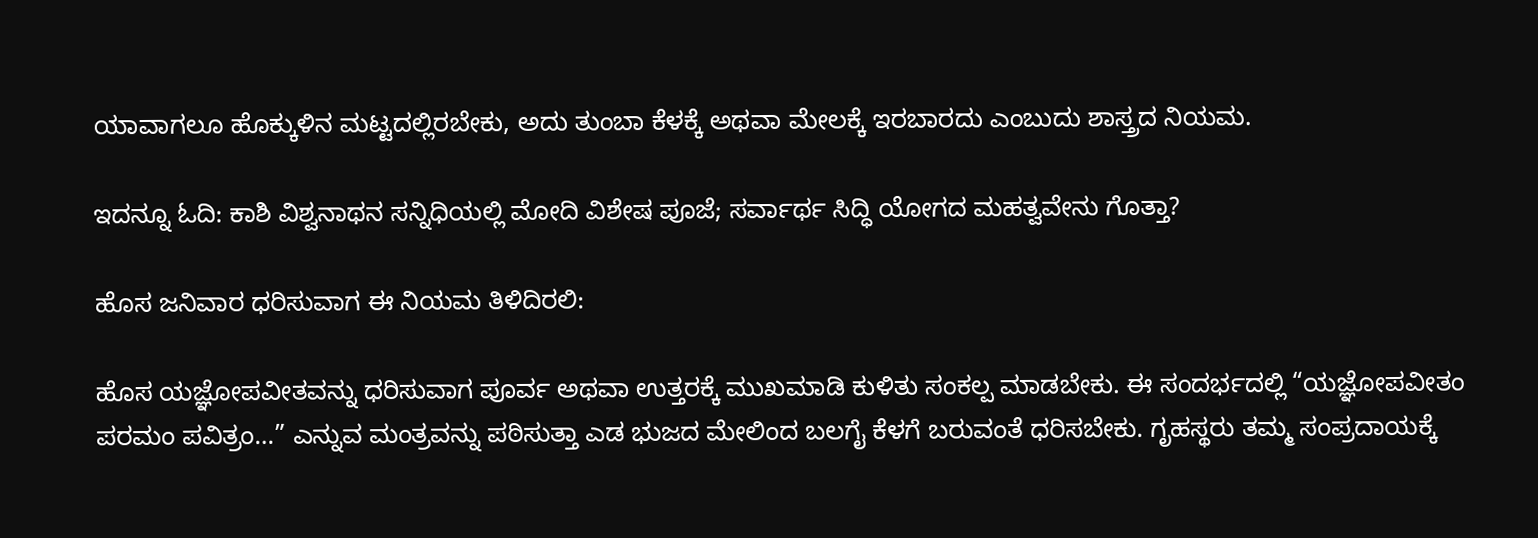ಯಾವಾಗಲೂ ಹೊಕ್ಕುಳಿನ ಮಟ್ಟದಲ್ಲಿರಬೇಕು, ಅದು ತುಂಬಾ ಕೆಳಕ್ಕೆ ಅಥವಾ ಮೇಲಕ್ಕೆ ಇರಬಾರದು ಎಂಬುದು ಶಾಸ್ತ್ರದ ನಿಯಮ.

ಇದನ್ನೂ ಓದಿ: ಕಾಶಿ ವಿಶ್ವನಾಥನ ಸನ್ನಿಧಿಯಲ್ಲಿ ಮೋದಿ ವಿಶೇಷ ಪೂಜೆ; ಸರ್ವಾರ್ಥ ಸಿದ್ಧಿ ಯೋಗದ ಮಹತ್ವವೇನು ಗೊತ್ತಾ?

ಹೊಸ ಜನಿವಾರ ಧರಿಸುವಾಗ ಈ ನಿಯಮ ತಿಳಿದಿರಲಿ:

ಹೊಸ ಯಜ್ಞೋಪವೀತವನ್ನು ಧರಿಸುವಾಗ ಪೂರ್ವ ಅಥವಾ ಉತ್ತರಕ್ಕೆ ಮುಖಮಾಡಿ ಕುಳಿತು ಸಂಕಲ್ಪ ಮಾಡಬೇಕು. ಈ ಸಂದರ್ಭದಲ್ಲಿ “ಯಜ್ಞೋಪವೀತಂ ಪರಮಂ ಪವಿತ್ರಂ…” ಎನ್ನುವ ಮಂತ್ರವನ್ನು ಪಠಿಸುತ್ತಾ ಎಡ ಭುಜದ ಮೇಲಿಂದ ಬಲಗೈ ಕೆಳಗೆ ಬರುವಂತೆ ಧರಿಸಬೇಕು. ಗೃಹಸ್ಥರು ತಮ್ಮ ಸಂಪ್ರದಾಯಕ್ಕೆ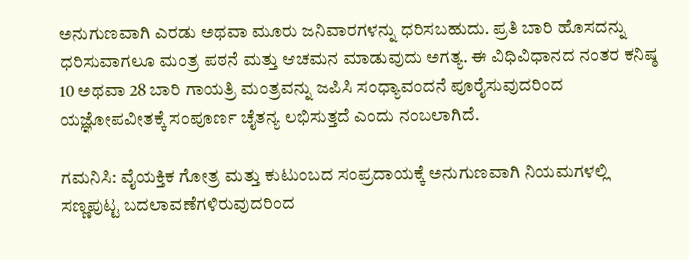ಅನುಗುಣವಾಗಿ ಎರಡು ಅಥವಾ ಮೂರು ಜನಿವಾರಗಳನ್ನು ಧರಿಸಬಹುದು. ಪ್ರತಿ ಬಾರಿ ಹೊಸದನ್ನು ಧರಿಸುವಾಗಲೂ ಮಂತ್ರ ಪಠನೆ ಮತ್ತು ಆಚಮನ ಮಾಡುವುದು ಅಗತ್ಯ. ಈ ವಿಧಿವಿಧಾನದ ನಂತರ ಕನಿಷ್ಠ 10 ಅಥವಾ 28 ಬಾರಿ ಗಾಯತ್ರಿ ಮಂತ್ರವನ್ನು ಜಪಿಸಿ ಸಂಧ್ಯಾವಂದನೆ ಪೂರೈಸುವುದರಿಂದ ಯಜ್ಞೋಪವೀತಕ್ಕೆ ಸಂಪೂರ್ಣ ಚೈತನ್ಯ ಲಭಿಸುತ್ತದೆ ಎಂದು ನಂಬಲಾಗಿದೆ.

ಗಮನಿಸಿ: ವೈಯಕ್ತಿಕ ಗೋತ್ರ ಮತ್ತು ಕುಟುಂಬದ ಸಂಪ್ರದಾಯಕ್ಕೆ ಅನುಗುಣವಾಗಿ ನಿಯಮಗಳಲ್ಲಿ ಸಣ್ಣಪುಟ್ಟ ಬದಲಾವಣೆಗಳಿರುವುದರಿಂದ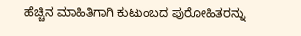ಹೆಚ್ಚಿನ ಮಾಹಿತಿಗಾಗಿ ಕುಟುಂಬದ ಪುರೋಹಿತರನ್ನು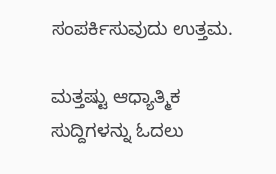ಸಂಪರ್ಕಿಸುವುದು ಉತ್ತಮ.

ಮತ್ತಷ್ಟು ಆಧ್ಯಾತ್ಮಿಕ ಸುದ್ದಿಗಳನ್ನು ಓದಲು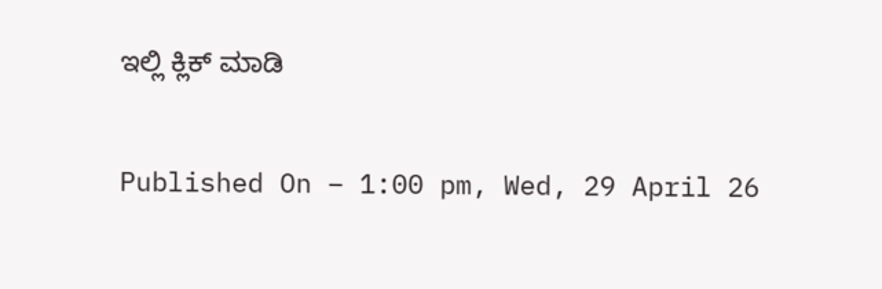ಇಲ್ಲಿ ಕ್ಲಿಕ್ ಮಾಡಿ

Published On – 1:00 pm, Wed, 29 April 26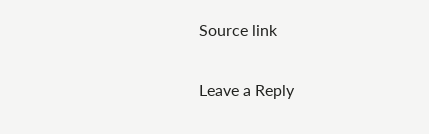Source link

Leave a Reply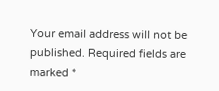Your email address will not be published. Required fields are marked *